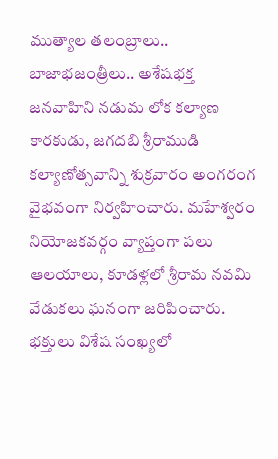ముత్యాల తలంబ్రాలు.. బాజాభజంత్రీలు.. అశేషభక్త జనవాహిని నడుమ లోక కల్యాణ కారకుడు, జగదబి శ్రీరాముడి కల్యాణోత్సవాన్ని శుక్రవారం అంగరంగ వైభవంగా నిర్వహించారు. మహేశ్వరం నియోజకవర్గం వ్యాప్తంగా పలు ఆలయాలు, కూడళ్లలో శ్రీరామ నవమి వేడుకలు ఘనంగా జరిపించారు. భక్తులు విశేష సంఖ్యలో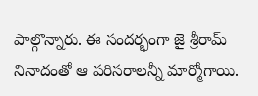పాల్గొన్నారు. ఈ సందర్భంగా జై శ్రీరామ్ నినాదంతో ఆ పరిసరాలన్నీ మార్మోగాయి.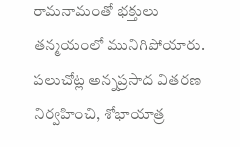రామనామంతో భక్తులు తన్మయంలో మునిగిపోయారు. పలుచోట్ల అన్నప్రసాద వితరణ నిర్వహించి, శోభాయాత్ర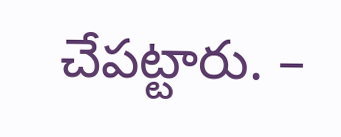చేపట్టారు. –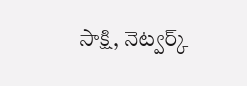సాక్షి, నెట్వర్క్